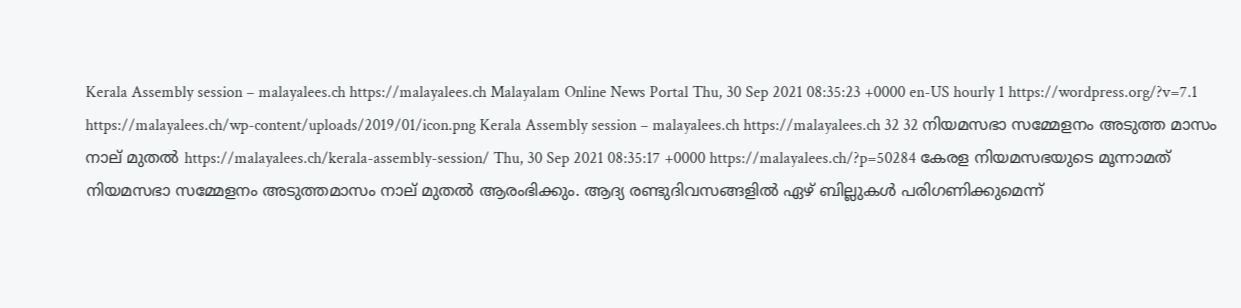Kerala Assembly session – malayalees.ch https://malayalees.ch Malayalam Online News Portal Thu, 30 Sep 2021 08:35:23 +0000 en-US hourly 1 https://wordpress.org/?v=7.1 https://malayalees.ch/wp-content/uploads/2019/01/icon.png Kerala Assembly session – malayalees.ch https://malayalees.ch 32 32 നിയമസഭാ സമ്മേളനം അടുത്ത മാസം നാല് മുതല്‍ https://malayalees.ch/kerala-assembly-session/ Thu, 30 Sep 2021 08:35:17 +0000 https://malayalees.ch/?p=50284 കേരള നിയമസഭയുടെ മൂന്നാമത് നിയമസഭാ സമ്മേളനം അടുത്തമാസം നാല് മുതല്‍ ആരംഭിക്കും. ആദ്യ രണ്ടുദിവസങ്ങളില്‍ ഏഴ് ബില്ലുകള്‍ പരിഗണിക്കുമെന്ന്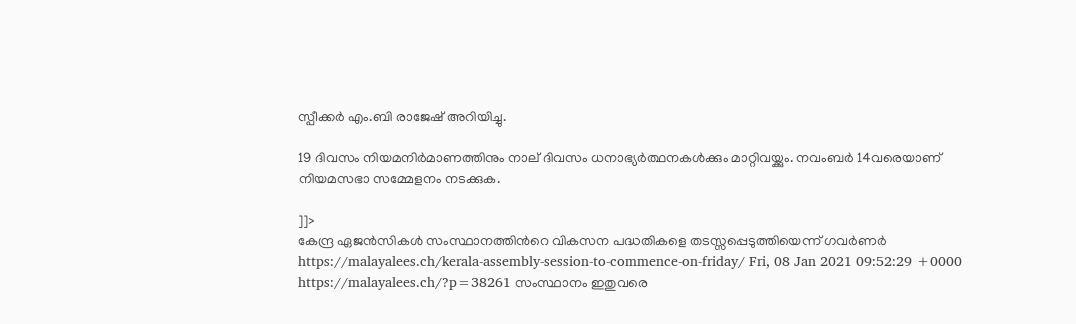സ്പീക്കര്‍ എം.ബി രാജേഷ് അറിയിച്ചു.

19 ദിവസം നിയമനിര്‍മാണത്തിനും നാല് ദിവസം ധനാഭ്യര്‍ത്ഥനകള്‍ക്കും മാറ്റിവയ്ക്കും. നവംബര്‍ 14വരെയാണ് നിയമസഭാ സമ്മേളനം നടക്കുക.

]]>
കേന്ദ്ര ഏജൻസികൾ സംസ്ഥാനത്തിന്‍റെ വികസന പദ്ധതികളെ തടസ്സപ്പെടുത്തിയെന്ന് ഗവര്‍ണര്‍ https://malayalees.ch/kerala-assembly-session-to-commence-on-friday/ Fri, 08 Jan 2021 09:52:29 +0000 https://malayalees.ch/?p=38261 സംസ്ഥാനം ഇതുവരെ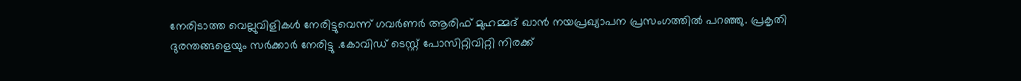നേരിടാത്ത വെല്ലുവിളികള്‍ നേരിട്ടുവെന്ന് ഗവര്‍ണര്‍ ആരിഫ് മുഹമ്മദ് ഖാന്‍ നയപ്രഖ്യാപന പ്രസംഗത്തില്‍ പറഞ്ഞു. പ്രകൃതി ദുരന്തങ്ങളെയും സര്‍ക്കാര്‍ നേരിട്ടു .കോവിഡ് ടെസ്റ്റ് പോസിറ്റിവിറ്റി നിരക്ക്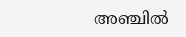അഞ്ചില്‍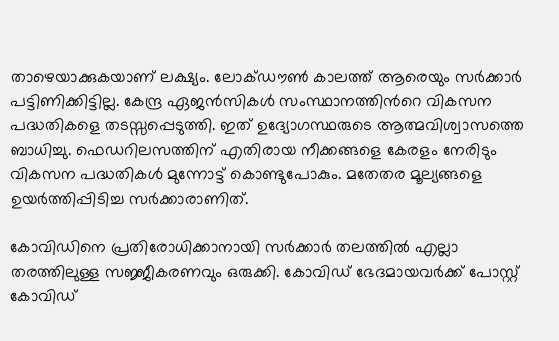താഴെയാക്കുകയാണ് ലക്ഷ്യം. ലോക്ഡൗൺ കാലത്ത് ആരെയും സര്‍ക്കാര്‍ പട്ടിണിക്കിട്ടില്ല. കേന്ദ്ര ഏജൻസികൾ സംസ്ഥാനത്തിന്‍റെ വികസന പദ്ധതികളെ തടസ്സപ്പെടുത്തി. ഇത് ഉദ്യോഗസ്ഥരുടെ ആത്മവിശ്വാസത്തെ ബാധിച്ചു. ഫെഡറിലസത്തിന് എതിരായ നീക്കങ്ങളെ കേരളം നേരിടും വികസന പദ്ധതികള്‍ മുന്നോട്ട് കൊണ്ടുപോകും. മതേതര മൂല്യങ്ങളെ ഉയർത്തിപ്പിടിച്ച സർക്കാരാണിത്.

കോവിഡിനെ പ്രതിരോധിക്കാനായി സർക്കാർ തലത്തിൽ എല്ലാ തരത്തിലുള്ള സജ്ജീകരണവും ഒരുക്കി. കോവിഡ് ഭേദമായവർക്ക് പോസ്റ്റ് കോവിഡ്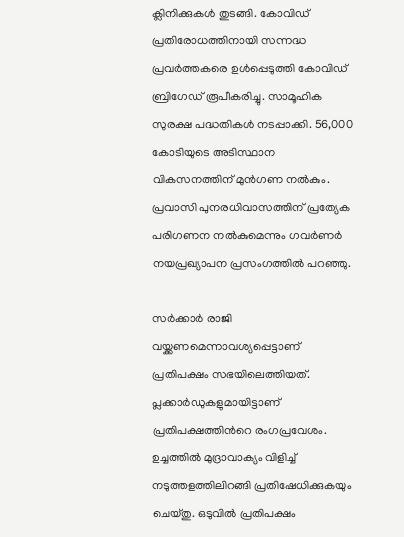ക്ലിനിക്കുകൾ തുടങ്ങി. കോവിഡ് പ്രതിരോധത്തിനായി സന്നദ്ധ പ്രവർത്തകരെ ഉൾപ്പെടുത്തി കോവിഡ് ബ്രിഗേഡ് രൂപീകരിച്ചു. സാമൂഹിക സുരക്ഷ പദ്ധതികൾ നടപ്പാക്കി. 56,000 കോടിയുടെ അടിസ്ഥാന വികസനത്തിന് മുൻഗണ നല്‍കും. പ്രവാസി പുനരധിവാസത്തിന് പ്രത്യേക പരിഗണന നല്‍കുമെന്നും ഗവര്‍ണര്‍ നയപ്രഖ്യാപന പ്രസംഗത്തില്‍ പറഞ്ഞു.

സര്‍ക്കാര്‍ രാജി വയ്ക്കണമെന്നാവശ്യപ്പെട്ടാണ് പ്രതിപക്ഷം സഭയിലെത്തിയത്. പ്ലക്കാര്‍ഡുകളുമായിട്ടാണ് പ്രതിപക്ഷത്തിന്‍റെ രംഗപ്രവേശം. ഉച്ചത്തില്‍ മുദ്രാവാക്യം വിളിച്ച് നടുത്തളത്തിലിറങ്ങി പ്രതിഷേധിക്കുകയും ചെയ്തു. ഒടുവില്‍ പ്രതിപക്ഷം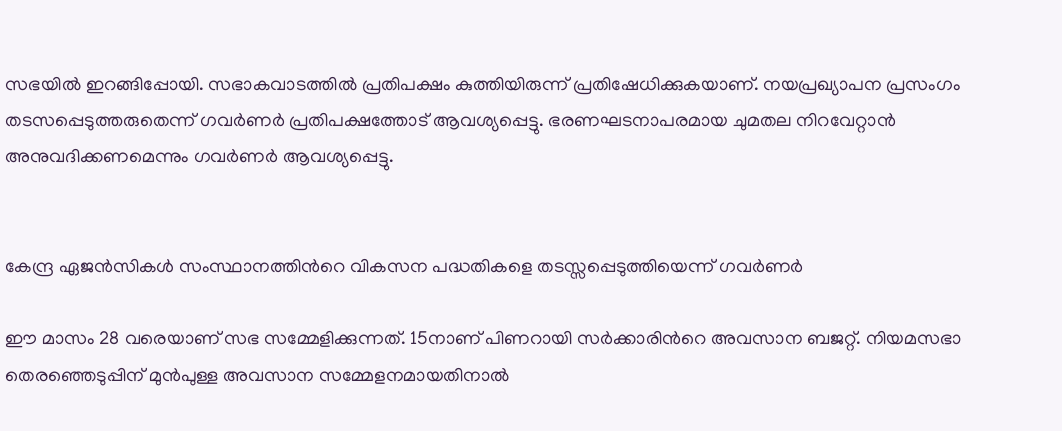സഭയില്‍ ഇറങ്ങിപ്പോയി. സഭാകവാടത്തില്‍ പ്രതിപക്ഷം കുത്തിയിരുന്ന് പ്രതിഷേധിക്കുകയാണ്. നയപ്രഖ്യാപന പ്രസംഗം തടസപ്പെടുത്തരുതെന്ന് ഗവര്‍ണര്‍ പ്രതിപക്ഷത്തോട് ആവശ്യപ്പെട്ടു. ഭരണഘടനാപരമായ ചുമതല നിറവേറ്റാൻ അനുവദിക്കണമെന്നും ഗവര്‍ണര്‍ ആവശ്യപ്പെട്ടു.


കേന്ദ്ര ഏജൻസികൾ സംസ്ഥാനത്തിന്‍റെ വികസന പദ്ധതികളെ തടസ്സപ്പെടുത്തിയെന്ന് ഗവര്‍ണര്‍

ഈ മാസം 28 വരെയാണ് സഭ സമ്മേളിക്കുന്നത്. 15നാണ് പിണറായി സര്‍ക്കാരിന്‍റെ അവസാന ബജറ്റ്. നിയമസഭാ തെര‍ഞ്ഞെടുപ്പിന് മുന്‍പുള്ള അവസാന സമ്മേളനമായതിനാല്‍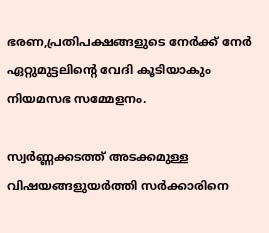ഭരണ,പ്രതിപക്ഷങ്ങളുടെ നേര്‍ക്ക് നേര്‍ ഏറ്റുമുട്ടലിന്‍റെ വേദി കൂടിയാകും നിയമസഭ സമ്മേളനം.

സ്വര്‍ണ്ണക്കടത്ത് അടക്കമുള്ള വിഷയങ്ങളുയര്‍ത്തി സര്‍ക്കാരിനെ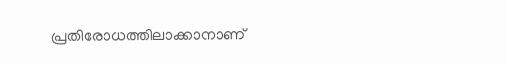പ്രതിരോധത്തിലാക്കാനാണ്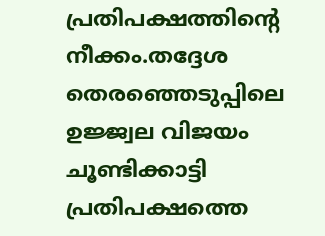പ്രതിപക്ഷത്തിന്‍റെ നീക്കം.തദ്ദേശ തെരഞ്ഞെടുപ്പിലെ ഉജ്ജ്വല വിജയം ചൂണ്ടിക്കാട്ടി പ്രതിപക്ഷത്തെ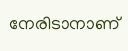നേരിടാനാണ്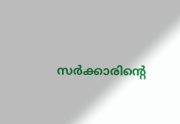സര്‍ക്കാരിന്‍റെ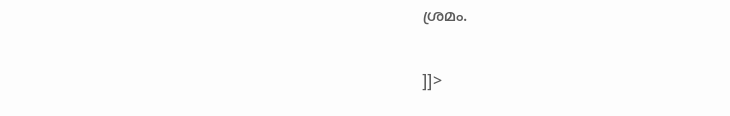ശ്രമം.

]]>